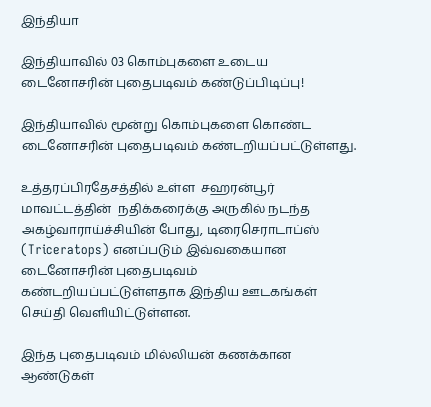இந்தியா

இந்தியாவில் 03 கொம்புகளை உடைய டைனோசரின் புதைபடிவம் கண்டுப்பிடிப்பு!

இந்தியாவில் மூன்று கொம்புகளை கொண்ட டைனோசரின் புதைபடிவம் கண்டறியப்பட்டுள்ளது.

உத்தரப்பிரதேசத்தில் உள்ள  சஹரன்பூர் மாவட்டத்தின்  நதிக்கரைக்கு அருகில் நடந்த அகழ்வாராய்ச்சியின் போது, டிரைசெராடாப்ஸ் (Triceratops) எனப்படும் இவ்வகையான டைனோசரின் புதைபடிவம் கண்டறியப்பட்டுள்ளதாக இந்திய ஊடகங்கள் செய்தி வெளியிட்டுள்ளன.

இந்த புதைபடிவம் மில்லியன் கணக்கான ஆண்டுகள்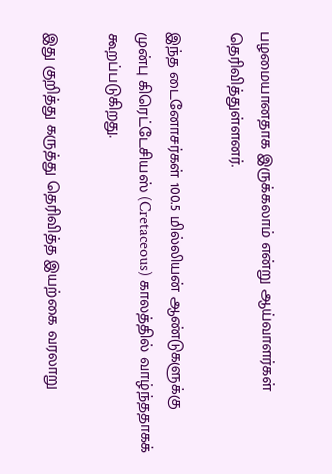பழமையானதாக இருக்கலாம் என்று ஆய்வாளர்கள் தெரிவித்துள்ளனர்.

இந்த டைனோசர்கள் 100.5 மில்லியன் ஆண்டுகளுக்கு முன்பு கிரெட்டேசியஸ் (Cretaceous) காலத்தில் வாழ்ந்ததாகக் கூறப்படுகிறது.

இது குறித்து கருத்து தெரிவித்த இயற்கை வரலாறு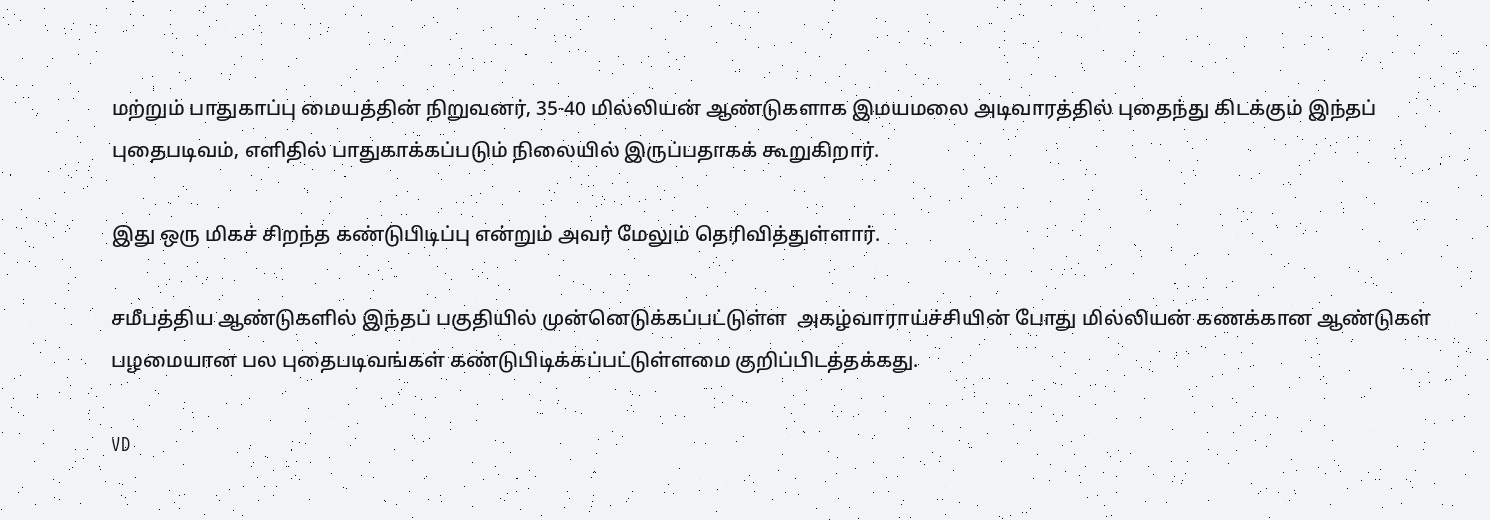மற்றும் பாதுகாப்பு மையத்தின் நிறுவனர், 35-40 மில்லியன் ஆண்டுகளாக இமயமலை அடிவாரத்தில் புதைந்து கிடக்கும் இந்தப் புதைபடிவம், எளிதில் பாதுகாக்கப்படும் நிலையில் இருப்பதாகக் கூறுகிறார்.

இது ஒரு மிகச் சிறந்த கண்டுபிடிப்பு என்றும் அவர் மேலும் தெரிவித்துள்ளார்.

சமீபத்திய ஆண்டுகளில் இந்தப் பகுதியில் முன்னெடுக்கப்பட்டுள்ள  அகழ்வாராய்ச்சியின் போது மில்லியன் கணக்கான ஆண்டுகள் பழமையான பல புதைபடிவங்கள் கண்டுபிடிக்கப்பட்டுள்ளமை குறிப்பிடத்தக்கது.

VD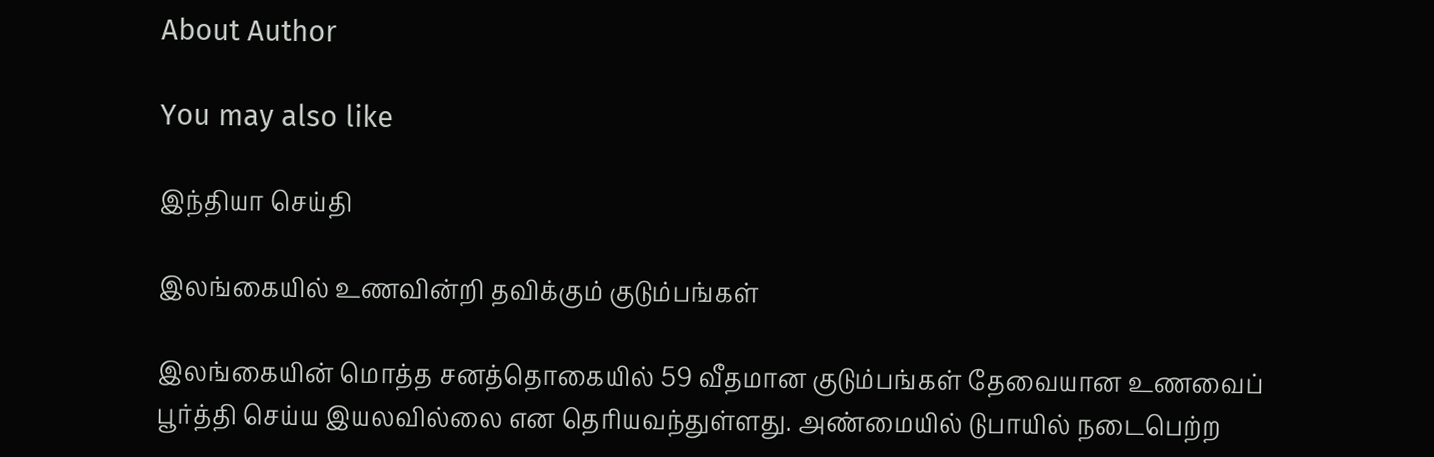About Author

You may also like

இந்தியா செய்தி

இலங்கையில் உணவின்றி தவிக்கும் குடும்பங்கள்

இலங்கையின் மொத்த சனத்தொகையில் 59 வீதமான குடும்பங்கள் தேவையான உணவைப் பூர்த்தி செய்ய இயலவில்லை என தெரியவந்துள்ளது. அண்மையில் டுபாயில் நடைபெற்ற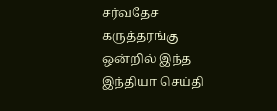சர்வதேச கருத்தரங்கு ஒன்றில் இந்த
இந்தியா செய்தி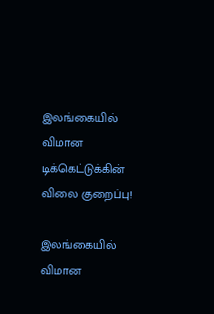இலங்கையில் விமான டிக்கெட்டுக்கின் விலை குறைப்பு!

இலங்கையில் விமான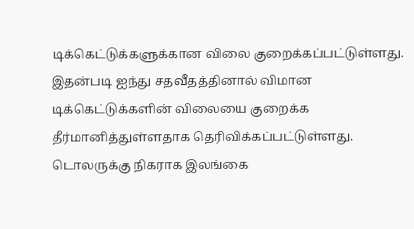டிக்கெட்டுக்களுக்கான விலை குறைக்கப்பட்டுள்ளது. இதன்படி ஐந்து சதவீதத்தினால் விமான டிக்கெட்டுக்களின் விலையை குறைக்க தீர்மானித்துள்ளதாக தெரிவிக்கப்பட்டுள்ளது. டொலருக்கு நிகராக இலங்கை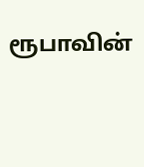ரூபாவின்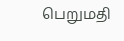பெறுமதி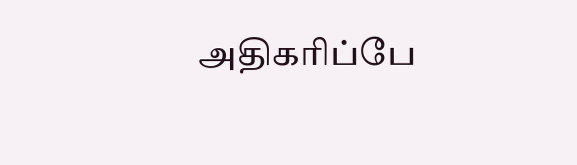அதிகரிப்பே